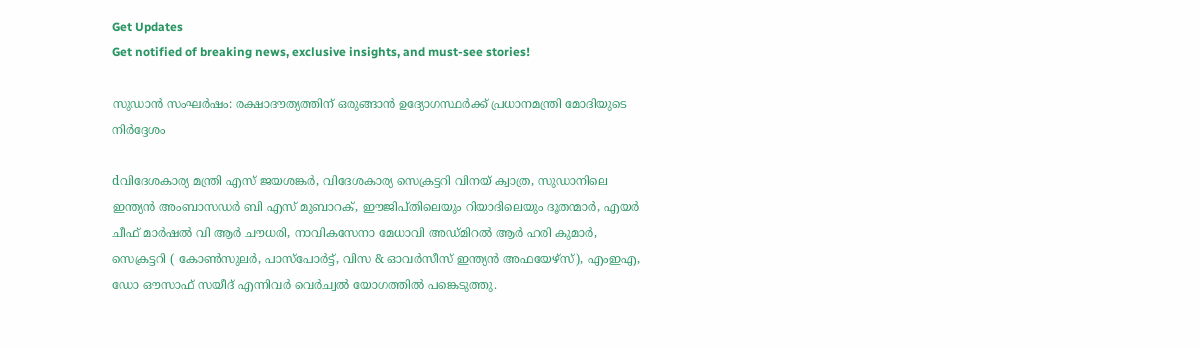Get Updates
Get notified of breaking news, exclusive insights, and must-see stories!

സുഡാൻ സംഘർഷം: രക്ഷാദൗത്യത്തിന് ഒരുങ്ങാൻ ഉദ്യോഗസ്ഥർക്ക് പ്രധാനമന്ത്രി മോദിയുടെ നിർദ്ദേശം

dവിദേശകാര്യ മന്ത്രി എസ് ജയശങ്കർ, വിദേശകാര്യ സെക്രട്ടറി വിനയ് ക്വാത്ര, സുഡാനിലെ ഇന്ത്യൻ അംബാസഡർ ബി എസ് മുബാറക്, ഈജിപ്തിലെയും റിയാദിലെയും ദൂതന്മാർ, എയർ ചീഫ് മാർഷൽ വി ആർ ചൗധരി, നാവികസേനാ മേധാവി അഡ്മിറൽ ആർ ഹരി കുമാർ, സെക്രട്ടറി ( കോൺസുലർ, പാസ്‌പോർട്ട്, വിസ & ഓവർസീസ് ഇന്ത്യൻ അഫയേഴ്‌സ്), എംഇഎ, ഡോ ഔസാഫ് സയീദ് എന്നിവർ വെർച്വൽ യോഗത്തിൽ പങ്കെടുത്തു.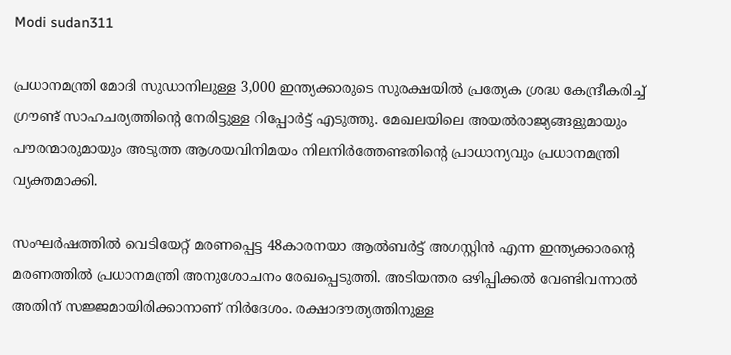Modi sudan311

പ്രധാനമന്ത്രി മോദി സുഡാനിലുള്ള 3,000 ഇന്ത്യക്കാരുടെ സുരക്ഷയിൽ പ്രത്യേക ശ്രദ്ധ കേന്ദ്രീകരിച്ച് ഗ്രൗണ്ട് സാഹചര്യത്തിന്റെ നേരിട്ടുള്ള റിപ്പോർട്ട് എടുത്തു. മേഖലയിലെ അയൽരാജ്യങ്ങളുമായും പൗരന്മാരുമായും അടുത്ത ആശയവിനിമയം നിലനിർത്തേണ്ടതിന്റെ പ്രാധാന്യവും പ്രധാനമന്ത്രി വ്യക്തമാക്കി.

സംഘർഷത്തിൽ വെടിയേറ്റ് മരണപ്പെട്ട 48കാരനയാ ആൽബർട്ട് അഗസ്റ്റിൻ എന്ന ഇന്ത്യക്കാരന്റെ മരണത്തിൽ പ്രധാനമന്ത്രി അനുശോചനം രേഖപ്പെടുത്തി. അടിയന്തര ഒഴിപ്പിക്കൽ വേണ്ടിവന്നാൽ അതിന് സജ്ജമായിരിക്കാനാണ് നിർദേശം. രക്ഷാദൗത്യത്തിനുള്ള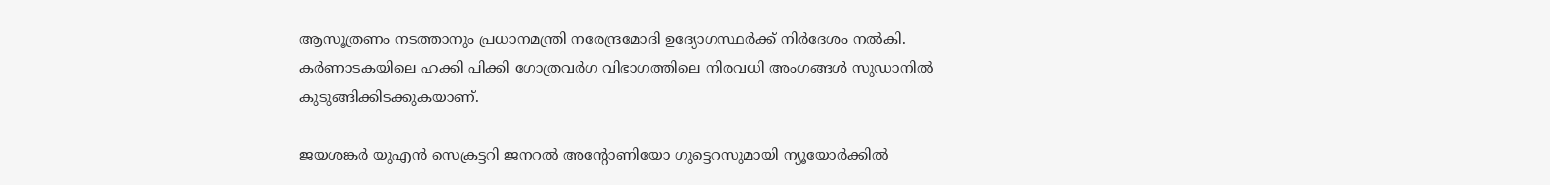ആസൂത്രണം നടത്താനും പ്രധാനമന്ത്രി നരേന്ദ്രമോദി ഉദ്യോഗസ്ഥർക്ക് നിർദേശം നൽകി. കർണാടകയിലെ ഹക്കി പിക്കി ഗോത്രവർഗ വിഭാഗത്തിലെ നിരവധി അംഗങ്ങൾ സുഡാനിൽ കുടുങ്ങിക്കിടക്കുകയാണ്.

ജയശങ്കർ യുഎൻ സെക്രട്ടറി ജനറൽ അന്റോണിയോ ഗുട്ടെറസുമായി ന്യൂയോർക്കിൽ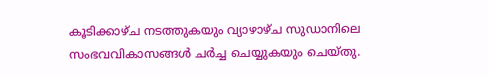കൂടിക്കാഴ്ച നടത്തുകയും വ്യാഴാഴ്ച സുഡാനിലെ സംഭവവികാസങ്ങൾ ചർച്ച ചെയ്യുകയും ചെയ്തു.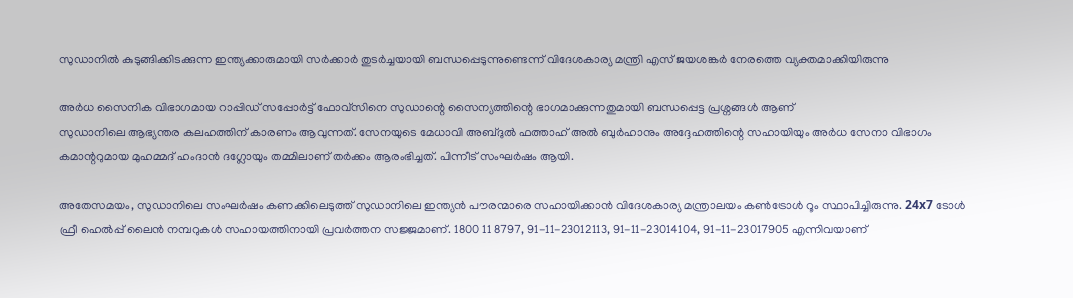സുഡാനിൽ കുടുങ്ങിക്കിടക്കുന്ന ഇന്ത്യക്കാരുമായി സർക്കാർ തുടർച്ചയായി ബന്ധപ്പെടുന്നുണ്ടെന്ന് വിദേശകാര്യ മന്ത്രി എസ് ജയശങ്കർ നേരത്തെ വ്യക്തമാക്കിയിരുന്നു

അർധ സൈനിക വിഭാഗമായ റാപ്പിഡ് സപ്പോർട്ട് ഫോവ്സിനെ സുഡാന്റെ സൈന്യത്തിന്റെ ഭാഗമാക്കുന്നതുമായി ബന്ധപ്പെട്ട പ്രശ്നങ്ങൾ ആണ്
സുഡാനിലെ ആഭ്യന്തര കലഹത്തിന് കാരണം ആവുന്നത്. സേനയുടെ മേധാവി അബ്ദുൽ ഫത്താഹ് അൽ ബുർഹാനും അദ്ദേഹത്തിന്റെ സഹായിയും അർധ സേനാ വിഭാഗം കമാന്ററുമായ മുഹമ്മദ് ഹംദാൻ ദഗ്ലോയും തമ്മിലാണ് തർക്കം ആരംഭിച്ചത്. പിന്നീട് സംഘർഷം ആയി.

അതേസമയം, സുഡാനിലെ സംഘർഷം കണക്കിലെടുത്ത് സുഡാനിലെ ഇന്ത്യൻ പൗരന്മാരെ സഹായിക്കാൻ വിദേശകാര്യ മന്ത്രാലയം കൺട്രോൾ റൂം സ്ഥാപിച്ചിരുന്നു. 24x7 ടോൾ ഫ്രീ ഹെൽപ്പ് ലൈൻ നമ്പറുകൾ സഹായത്തിനായി പ്രവർത്തന സജ്ജമാണ്. 1800 11 8797, 91-11-23012113, 91-11-23014104, 91-11-23017905 എന്നിവയാണ്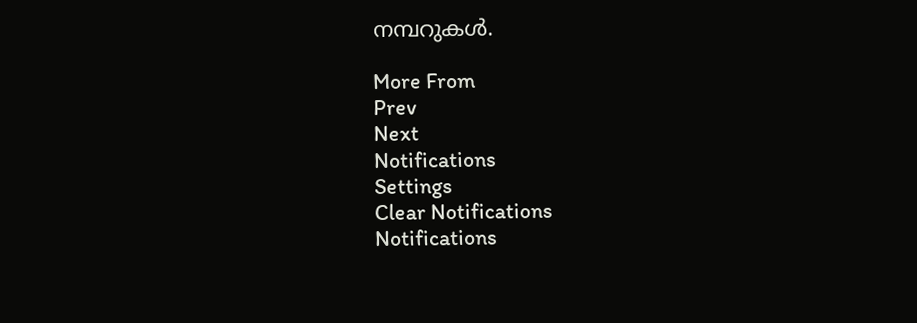നമ്പറുകൾ.

More From
Prev
Next
Notifications
Settings
Clear Notifications
Notifications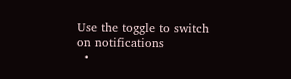Use the toggle to switch on notifications
  •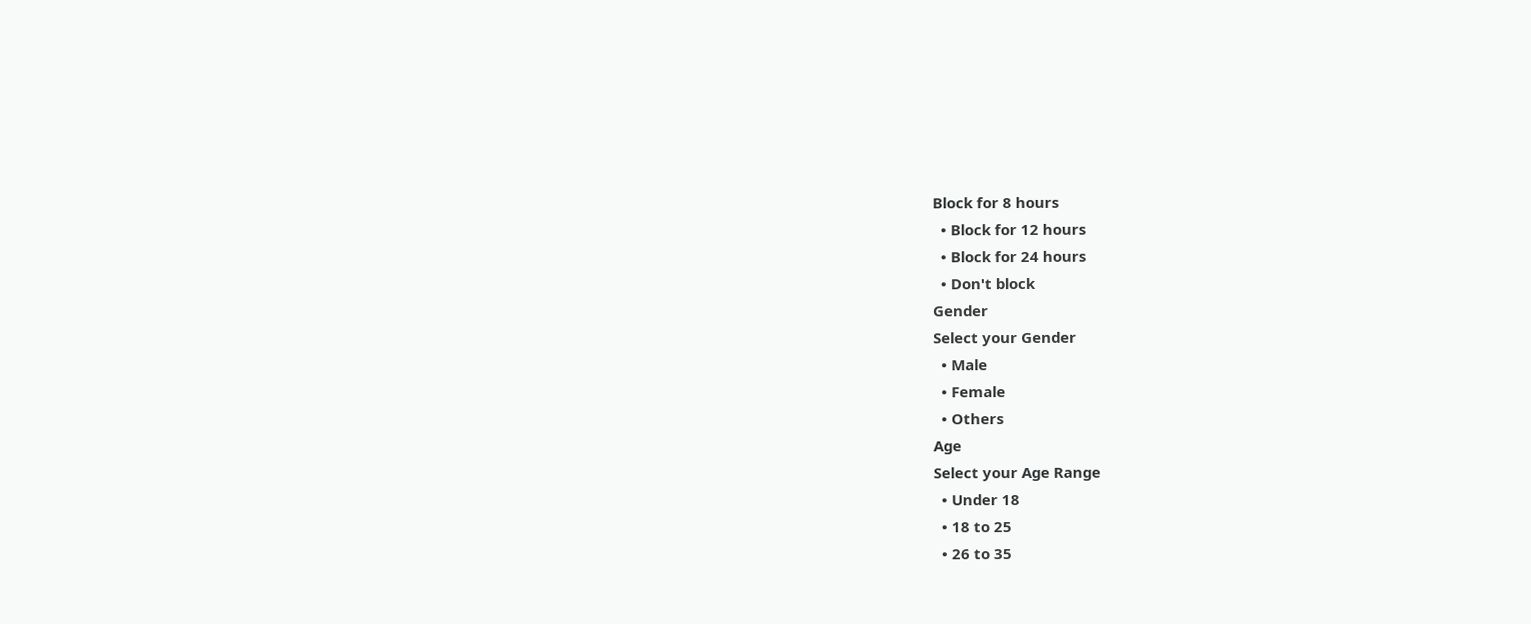Block for 8 hours
  • Block for 12 hours
  • Block for 24 hours
  • Don't block
Gender
Select your Gender
  • Male
  • Female
  • Others
Age
Select your Age Range
  • Under 18
  • 18 to 25
  • 26 to 35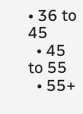• 36 to 45
  • 45 to 55
  • 55+